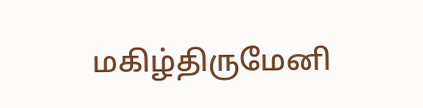மகிழ்திருமேனி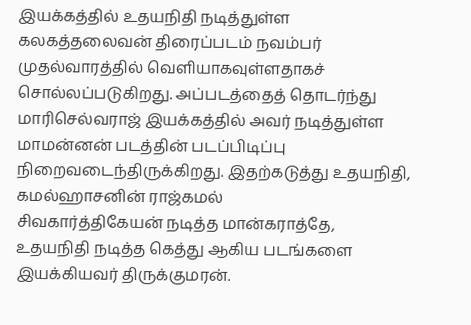இயக்கத்தில் உதயநிதி நடித்துள்ள கலகத்தலைவன் திரைப்படம் நவம்பர் முதல்வாரத்தில் வெளியாகவுள்ளதாகச் சொல்லப்படுகிறது. அப்படத்தைத் தொடர்ந்து மாரிசெல்வராஜ் இயக்கத்தில் அவர் நடித்துள்ள மாமன்னன் படத்தின் படப்பிடிப்பு நிறைவடைந்திருக்கிறது. இதற்கடுத்து உதயநிதி, கமல்ஹாசனின் ராஜ்கமல்
சிவகார்த்திகேயன் நடித்த மான்கராத்தே, உதயநிதி நடித்த கெத்து ஆகிய படங்களை இயக்கியவர் திருக்குமரன்.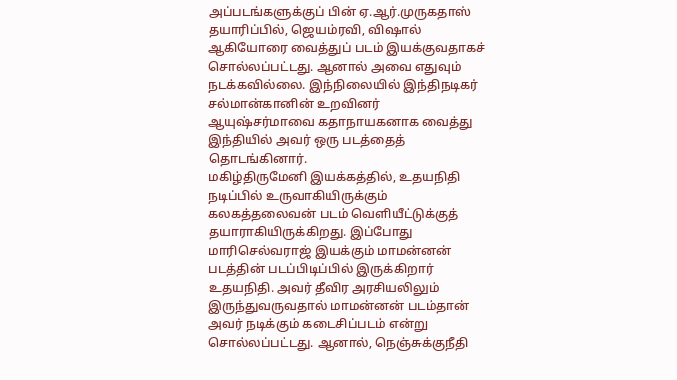அப்படங்களுக்குப் பின் ஏ.ஆர்.முருகதாஸ் தயாரிப்பில், ஜெயம்ரவி, விஷால் ஆகியோரை வைத்துப் படம் இயக்குவதாகச் சொல்லப்பட்டது. ஆனால் அவை எதுவும் நடக்கவில்லை. இந்நிலையில் இந்திநடிகர் சல்மான்கானின் உறவினர் ஆயுஷ்சர்மாவை கதாநாயகனாக வைத்து இந்தியில் அவர் ஒரு படத்தைத் தொடங்கினார்.
மகிழ்திருமேனி இயக்கத்தில், உதயநிதி நடிப்பில் உருவாகியிருக்கும் கலகத்தலைவன் படம் வெளியீட்டுக்குத் தயாராகியிருக்கிறது. இப்போது மாரிசெல்வராஜ் இயக்கும் மாமன்னன் படத்தின் படப்பிடிப்பில் இருக்கிறார் உதயநிதி. அவர் தீவிர அரசியலிலும் இருந்துவருவதால் மாமன்னன் படம்தான் அவர் நடிக்கும் கடைசிப்படம் என்று சொல்லப்பட்டது. ஆனால், நெஞ்சுக்குநீதி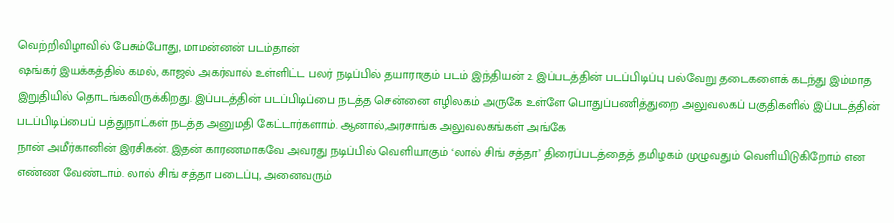வெற்றிவிழாவில் பேசும்போது, மாமன்னன் படம்தான்
ஷங்கர் இயக்கத்தில் கமல், காஜல் அகர்வால் உள்ளிட்ட பலர் நடிப்பில் தயாராகும் படம் இந்தியன் 2. இப்படத்தின் படப்பிடிப்பு பல்வேறு தடைகளைக் கடந்து இம்மாத இறுதியில் தொடங்கவிருக்கிறது. இப்படத்தின் படப்பிடிப்பை நடத்த சென்னை எழிலகம் அருகே உள்ளே பொதுப்பணித்துறை அலுவலகப் பகுதிகளில் இப்படத்தின் படப்பிடிப்பைப் பத்துநாட்கள் நடத்த அனுமதி கேட்டார்களாம். ஆனால்,அரசாங்க அலுவலகங்கள் அங்கே
நான் அமீர்கானின் இரசிகன். இதன் காரணமாகவே அவரது நடிப்பில் வெளியாகும் ‘லால் சிங் சத்தா’ திரைப்படத்தைத் தமிழகம் முழுவதும் வெளியிடுகிறோம் என எண்ண வேண்டாம். லால் சிங் சத்தா படைப்பு, அனைவரும்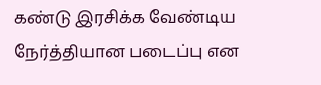கண்டு இரசிக்க வேண்டிய நேர்த்தியான படைப்பு என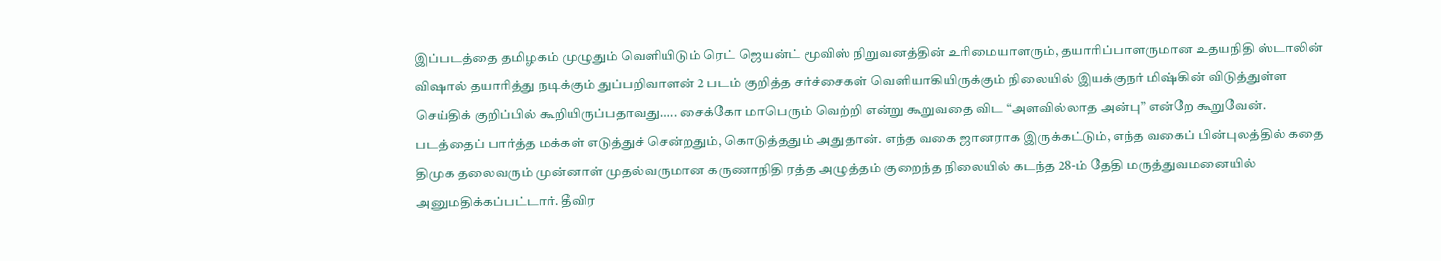இப்படத்தை தமிழகம் முழுதும் வெளியிடும் ரெட் ஜெயன்ட் மூவிஸ் நிறுவனத்தின் உரிமையாளரும், தயாரிப்பாளருமான உதயநிதி ஸ்டாலின்
விஷால் தயாரித்து நடிக்கும் துப்பறிவாளன் 2 படம் குறித்த சர்ச்சைகள் வெளியாகியிருக்கும் நிலையில் இயக்குநர் மிஷ்கின் விடுத்துள்ள செய்திக் குறிப்பில் கூறியிருப்பதாவது….. சைக்கோ மாபெரும் வெற்றி என்று கூறுவதை விட “அளவில்லாத அன்பு” என்றே கூறுவேன். படத்தைப் பார்த்த மக்கள் எடுத்துச் சென்றதும், கொடுத்ததும் அதுதான். எந்த வகை ஜானராக இருக்கட்டும், எந்த வகைப் பின்புலத்தில் கதை
திமுக தலைவரும் முன்னாள் முதல்வருமான கருணாநிதி ரத்த அழுத்தம் குறைந்த நிலையில் கடந்த 28-ம் தேதி மருத்துவமனையில் அனுமதிக்கப்பட்டார். தீவிர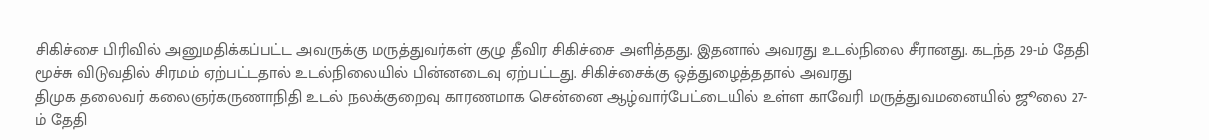சிகிச்சை பிரிவில் அனுமதிக்கப்பட்ட அவருக்கு மருத்துவர்கள் குழு தீவிர சிகிச்சை அளித்தது. இதனால் அவரது உடல்நிலை சீரானது. கடந்த 29-ம் தேதி மூச்சு விடுவதில் சிரமம் ஏற்பட்டதால் உடல்நிலையில் பின்னடைவு ஏற்பட்டது. சிகிச்சைக்கு ஒத்துழைத்ததால் அவரது
திமுக தலைவர் கலைஞர்கருணாநிதி உடல் நலக்குறைவு காரணமாக சென்னை ஆழ்வார்பேட்டையில் உள்ள காவேரி மருத்துவமனையில் ஜூலை 27-ம் தேதி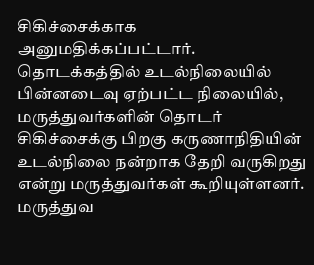சிகிச்சைக்காக அனுமதிக்கப்பட்டார். தொடக்கத்தில் உடல்நிலையில் பின்னடைவு ஏற்பட்ட நிலையில், மருத்துவர்களின் தொடர் சிகிச்சைக்கு பிறகு கருணாநிதியின் உடல்நிலை நன்றாக தேறி வருகிறது என்று மருத்துவர்கள் கூறியுள்ளனர். மருத்துவ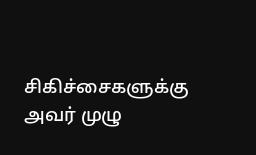சிகிச்சைகளுக்கு அவர் முழு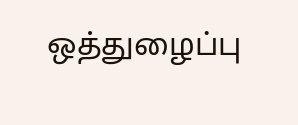ஒத்துழைப்பு